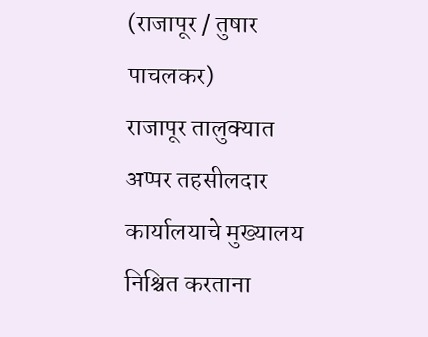(राजापूर / तुषार पाचलकर)
राजापूर तालुक्यात अप्पर तहसीलदार कार्यालयाचे मुख्यालय निश्चित करताना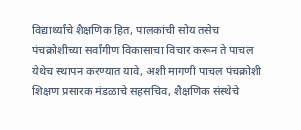विद्यार्थ्यांचे शैक्षणिक हित, पालकांची सोय तसेच पंचक्रोशीच्या सर्वांगीण विकासाचा विचार करून ते पाचल येथेच स्थापन करण्यात यावे, अशी मागणी पाचल पंचक्रोशी शिक्षण प्रसारक मंडळाचे सहसचिव, शैक्षणिक संस्थेचे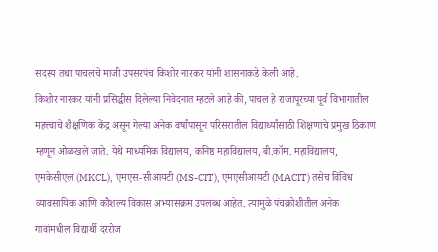सदस्य तथा पाचलचे माजी उपसरपंच किशोर नारकर यांनी शासनाकडे केली आहे.
किशोर नारकर यांनी प्रसिद्धीस दिलेल्या निवेदनात म्हटले आहे की, पाचल हे राजापूरच्या पूर्व विभागातील महत्त्वाचे शैक्षणिक केंद्र असून गेल्या अनेक वर्षांपासून परिसरातील विद्यार्थ्यांसाठी शिक्षणाचे प्रमुख ठिकाण म्हणून ओळखले जाते. येथे माध्यमिक विद्यालय, कनिष्ठ महाविद्यालय, बी.कॉम. महाविद्यालय, एमकेसीएल (MKCL), एमएस-सीआयटी (MS-CIT), एमएसीआयटी (MACIT) तसेच विविध व्यावसायिक आणि कौशल्य विकास अभ्यासक्रम उपलब्ध आहेत. त्यामुळे पंचक्रोशीतील अनेक गावांमधील विद्यार्थी दररोज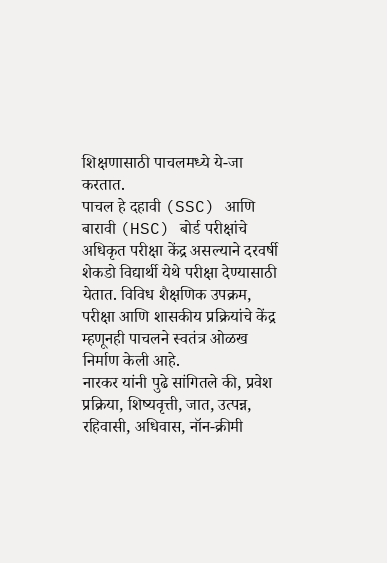शिक्षणासाठी पाचलमध्ये ये-जा करतात.
पाचल हे दहावी (SSC) आणि बारावी (HSC) बोर्ड परीक्षांचे अधिकृत परीक्षा केंद्र असल्याने दरवर्षी शेकडो विद्यार्थी येथे परीक्षा देण्यासाठी येतात. विविध शैक्षणिक उपक्रम, परीक्षा आणि शासकीय प्रक्रियांचे केंद्र म्हणूनही पाचलने स्वतंत्र ओळख निर्माण केली आहे.
नारकर यांनी पुढे सांगितले की, प्रवेश प्रक्रिया, शिष्यवृत्ती, जात, उत्पन्न, रहिवासी, अधिवास, नॉन-क्रीमी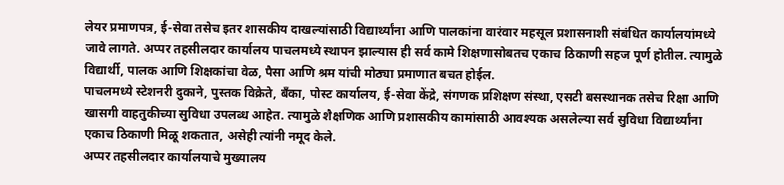लेयर प्रमाणपत्र, ई-सेवा तसेच इतर शासकीय दाखल्यांसाठी विद्यार्थ्यांना आणि पालकांना वारंवार महसूल प्रशासनाशी संबंधित कार्यालयांमध्ये जावे लागते. अप्पर तहसीलदार कार्यालय पाचलमध्ये स्थापन झाल्यास ही सर्व कामे शिक्षणासोबतच एकाच ठिकाणी सहज पूर्ण होतील. त्यामुळे विद्यार्थी, पालक आणि शिक्षकांचा वेळ, पैसा आणि श्रम यांची मोठ्या प्रमाणात बचत होईल.
पाचलमध्ये स्टेशनरी दुकाने, पुस्तक विक्रेते, बँका, पोस्ट कार्यालय, ई-सेवा केंद्रे, संगणक प्रशिक्षण संस्था, एसटी बसस्थानक तसेच रिक्षा आणि खासगी वाहतुकीच्या सुविधा उपलब्ध आहेत. त्यामुळे शैक्षणिक आणि प्रशासकीय कामांसाठी आवश्यक असलेल्या सर्व सुविधा विद्यार्थ्यांना एकाच ठिकाणी मिळू शकतात, असेही त्यांनी नमूद केले.
अप्पर तहसीलदार कार्यालयाचे मुख्यालय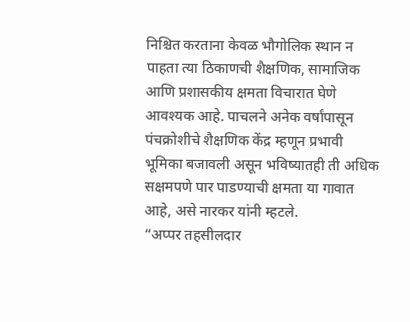निश्चित करताना केवळ भौगोलिक स्थान न पाहता त्या ठिकाणची शैक्षणिक, सामाजिक आणि प्रशासकीय क्षमता विचारात घेणे आवश्यक आहे. पाचलने अनेक वर्षांपासून पंचक्रोशीचे शैक्षणिक केंद्र म्हणून प्रभावी भूमिका बजावली असून भविष्यातही ती अधिक सक्षमपणे पार पाडण्याची क्षमता या गावात आहे, असे नारकर यांनी म्हटले.
“अप्पर तहसीलदार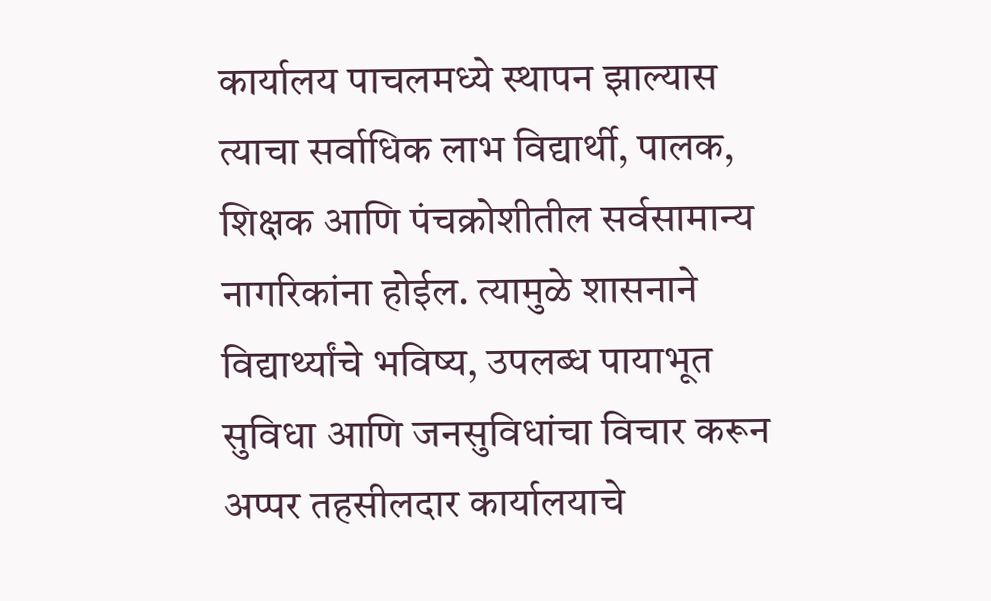कार्यालय पाचलमध्ये स्थापन झाल्यास त्याचा सर्वाधिक लाभ विद्यार्थी, पालक, शिक्षक आणि पंचक्रोशीतील सर्वसामान्य नागरिकांना होईल. त्यामुळे शासनाने विद्यार्थ्यांचे भविष्य, उपलब्ध पायाभूत सुविधा आणि जनसुविधांचा विचार करून अप्पर तहसीलदार कार्यालयाचे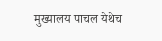मुख्यालय पाचल येथेच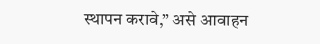स्थापन करावे,” असे आवाहन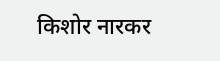किशोर नारकर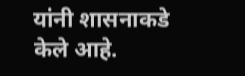यांनी शासनाकडे केले आहे.